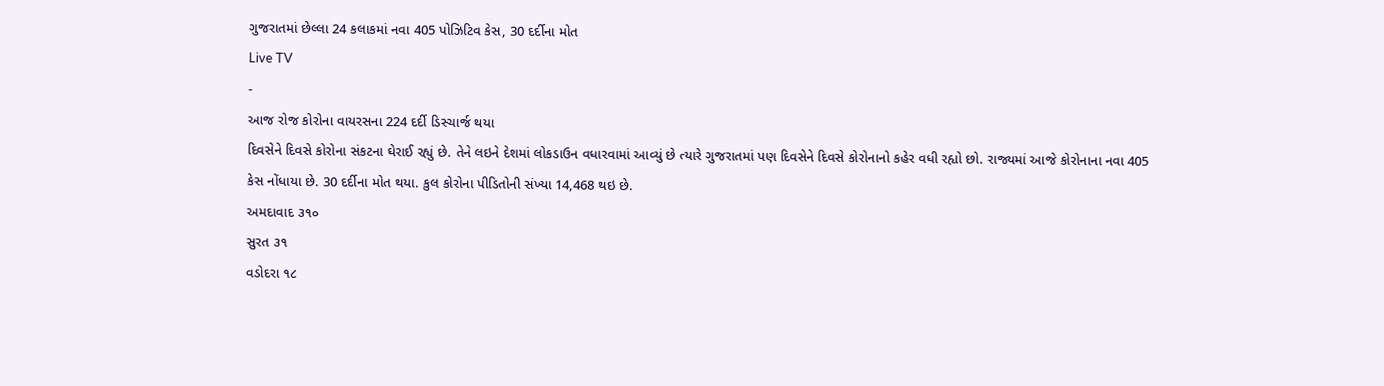ગુજરાતમાં છેલ્લા 24 કલાકમાં નવા 405 પોઝિટિવ કેસ, 30 દર્દીના મોત
Live TV
-
આજ રોજ કોરોના વાયરસના 224 દર્દી ડિસ્ચાર્જ થયા
દિવસેને દિવસે કોરોના સંકટના ઘેરાઈ રહ્યું છે. તેને લઇને દેશમાં લોકડાઉન વધારવામાં આવ્યું છે ત્યારે ગુજરાતમાં પણ દિવસેને દિવસે કોરોનાનો કહેર વધી રહ્યો છો. રાજ્યમાં આજે કોરોનાના નવા 405 કેસ નોંધાયા છે. 30 દર્દીના મોત થયા. કુલ કોરોના પીડિતોની સંખ્યા 14,468 થઇ છે.
અમદાવાદ ૩૧૦
સુરત ૩૧
વડોદરા ૧૮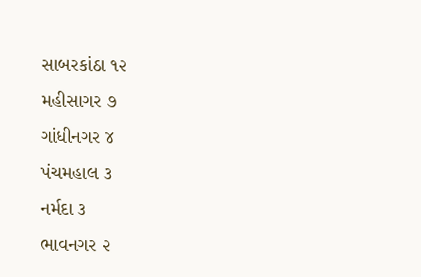સાબરકાંઠા ૧૨
મહીસાગર ૭
ગાંધીનગર ૪
પંચમહાલ ૩
નર્મદા ૩
ભાવનગર ૨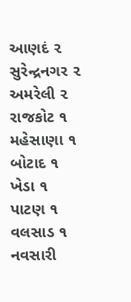આણદં ૨
સુરેન્દ્રનગર ૨
અમરેલી ૨
રાજકોટ ૧
મહેસાણા ૧
બોટાદ ૧
ખેડા ૧
પાટણ ૧
વલસાડ ૧
નવસારી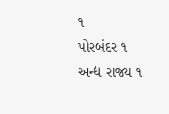૧
પોરબંદર ૧
અન્દ્ય રાજ્ય ૧